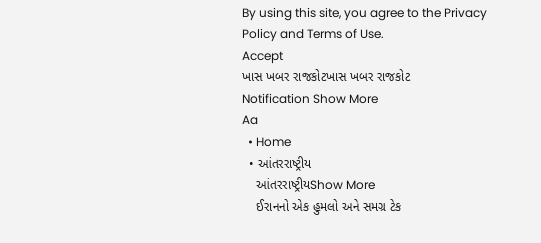By using this site, you agree to the Privacy Policy and Terms of Use.
Accept
ખાસ ખબર રાજકોટખાસ ખબર રાજકોટ
Notification Show More
Aa
  • Home
  • આંતરરાષ્ટ્રીય
    આંતરરાષ્ટ્રીયShow More
    ઈરાનનો એક હુમલો અને સમગ્ર ટેક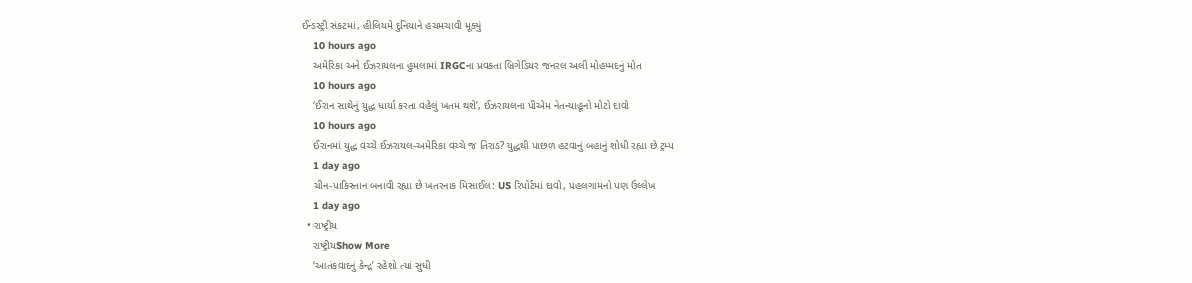ઈન્ડસ્ટ્રી સંકટમાં, હીલિયમે દુનિયાને હચમચાવી મૂક્યું
    10 hours ago
    અમેરિકા અને ઈઝરાયલના હુમલામાં IRGCના પ્રવક્તા બ્રિગેડિયર જનરલ અલી મોહમ્મદનું મોત
    10 hours ago
    ‘ઈરાન સાથેનું યુદ્ધ ધાર્યા કરતા વહેલું ખતમ થશે’, ઈઝરાયલના પીએમ નેતન્યાહૂનો મોટો દાવો
    10 hours ago
    ઈરાનમાં યુદ્ધ વચ્ચે ઈઝરાયલ-અમેરિકા વચ્ચે જ તિરાડ? યુદ્ધથી પાછળ હટવાનું બહાનું શોધી રહ્યા છે ટ્રમ્પ
    1 day ago
    ચીન-પાકિસ્તાન બનાવી રહ્યા છે ખતરનાક મિસાઈલ: US રિપોર્ટમાં દાવો, પહલગામનો પણ ઉલ્લેખ
    1 day ago
  • રાષ્ટ્રીય
    રાષ્ટ્રીયShow More
    ‘આતંકવાદનું કેન્દ્ર’ રહેશો ત્યાં સુધી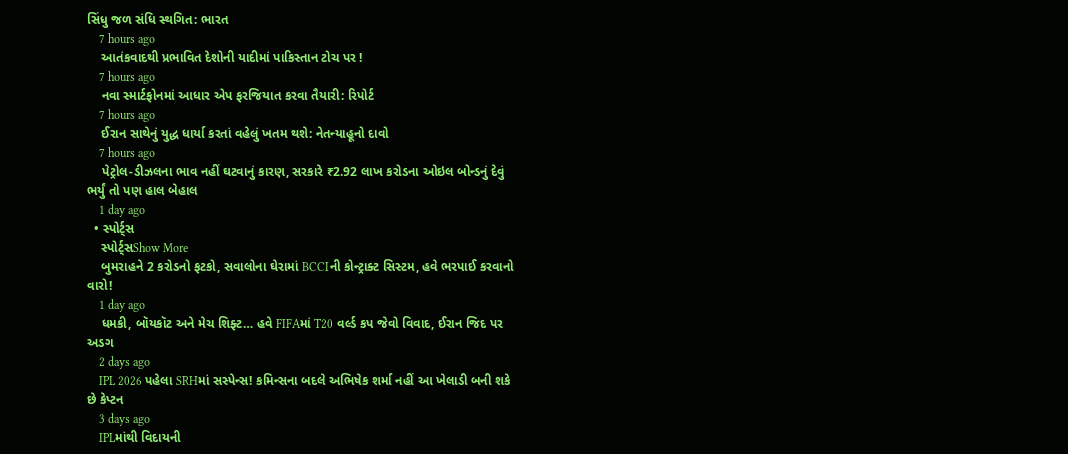સિંધુ જળ સંધિ સ્થગિત: ભારત
    7 hours ago
    આતંકવાદથી પ્રભાવિત દેશોની યાદીમાં પાકિસ્તાન ટોચ પર !
    7 hours ago
    નવા સ્માર્ટફોનમાં આધાર એપ ફરજિયાત કરવા તૈયારી: રિપોર્ટ
    7 hours ago
    ઈરાન સાથેનું યુદ્ધ ધાર્યા કરતાં વહેલું ખતમ થશે: નેતન્યાહૂનો દાવો
    7 hours ago
    પેટ્રોલ-ડીઝલના ભાવ નહીં ઘટવાનું કારણ, સરકારે ₹2.92 લાખ કરોડના ઓઇલ બોન્ડનું દેવું ભર્યું તો પણ હાલ બેહાલ
    1 day ago
  • સ્પોર્ટ્સ
    સ્પોર્ટ્સShow More
    બુમરાહને 2 કરોડનો ફટકો, સવાલોના ઘેરામાં BCCIની કોન્ટ્રાક્ટ સિસ્ટમ, હવે ભરપાઈ કરવાનો વારો!
    1 day ago
    ધમકી, બૉયકૉટ અને મેચ શિફ્ટ… હવે FIFAમાં T20 વર્લ્ડ કપ જેવો વિવાદ, ઈરાન જિદ પર અડગ
    2 days ago
    IPL 2026 પહેલા SRHમાં સસ્પેન્સ! કમિન્સના બદલે અભિષેક શર્મા નહીં આ ખેલાડી બની શકે છે કેપ્ટન
    3 days ago
    IPLમાંથી વિદાયની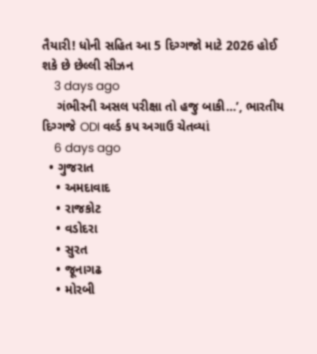તૈયારી! ધોની સહિત આ 5 દિગ્ગજો માટે 2026 હોઈ શકે છે છેલ્લી સીઝન
    3 days ago
    ગંભીરની અસલ પરીક્ષા તો હજુ બાકી…’, ભારતીય દિગ્ગજે ODI વર્લ્ડ કપ અગાઉ ચેતવ્યાં
    6 days ago
  • ગુજરાત
    • અમદાવાદ
    • રાજકોટ
    • વડોદરા
    • સુરત
    • જૂનાગઢ
    • મોરબી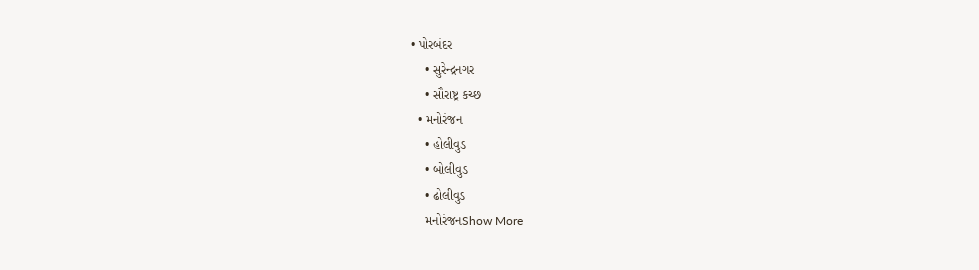• પોરબંદર
    • સુરેન્દ્રનગર
    • સૌરાષ્ટ્ર કચ્છ
  • મનોરંજન
    • હોલીવુડ
    • બોલીવુડ
    • ઢોલીવુડ
    મનોરંજનShow More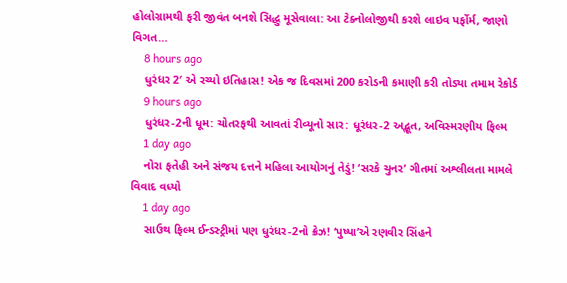હોલોગ્રામથી ફરી જીવંત બનશે સિદ્ધુ મૂસેવાલા: આ ટેક્નોલોજીથી કરશે લાઇવ પર્ફોર્મ, જાણો વિગત…
    8 hours ago
    ધુરંધર 2′ એ રચ્યો ઇતિહાસ! એક જ દિવસમાં 200 કરોડની કમાણી કરી તોડ્યા તમામ રેકોર્ડ
    9 hours ago
    ધુરંધર-2ની ધૂમ: ચોતરફથી આવતાં રીવ્યૂનો સાર: ધૂરંધર-2 અદ્ભૂત, અવિસ્મરણીય ફિલ્મ
    1 day ago
    નોરા ફતેહી અને સંજય દત્તને મહિલા આયોગનું તેડું! ‘સરકે ચુનર’ ગીતમાં અશ્લીલતા મામલે વિવાદ વધ્યો
    1 day ago
    સાઉથ ફિલ્મ ઈન્ડસ્ટ્રીમાં પણ ધુરંધર-2નો ક્રેઝ! ‘પુષ્પા’એ રણવીર સિંહને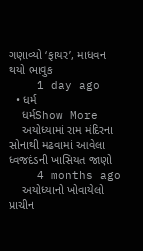ગણાવ્યો ‘ફાયર’, માધવન થયો ભાવુક
    1 day ago
  • ધર્મ
    ધર્મShow More
    અયોધ્યામાં રામ મંદિરના સોનાથી મઢવામાં આવેલા ધ્વજદંડની ખાસિયત જાણો
    4 months ago
    અયોધ્યાનો ખોવાયેલો પ્રાચીન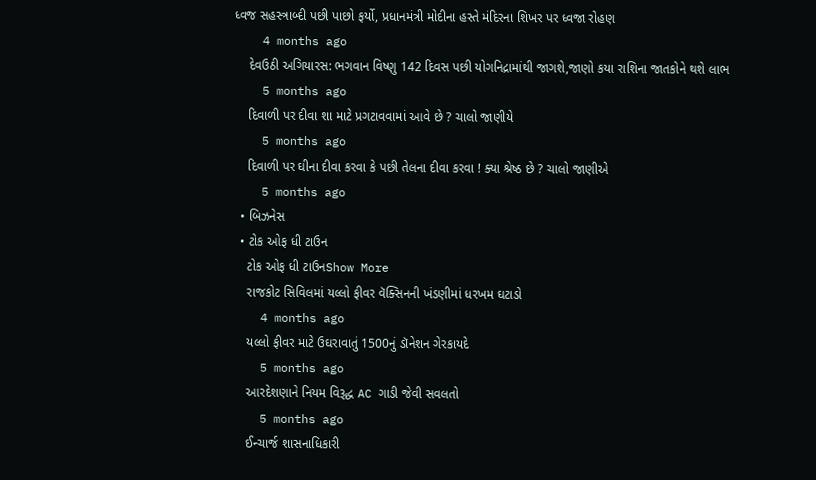ધ્વજ સહસ્ત્રાબ્દી પછી પાછો ફર્યો, પ્રધાનમંત્રી મોદીના હસ્તે મંદિરના શિખર પર ધ્વજા રોહણ
    4 months ago
    દેવઉઠી અગિયારસ: ભગવાન વિષ્ણુ 142 દિવસ પછી યોગનિદ્રામાંથી જાગશે,જાણો કયા રાશિના જાતકોને થશે લાભ
    5 months ago
    દિવાળી પર દીવા શા માટે પ્રગટાવવામાં આવે છે ? ચાલો જાણીયે
    5 months ago
    દિવાળી પર ઘીના દીવા કરવા કે પછી તેલના દીવા કરવા ! ક્યા શ્રેષ્ઠ છે ? ચાલો જાણીએ
    5 months ago
  • બિઝનેસ
  • ટોક ઓફ ધી ટાઉન
    ટોક ઓફ ધી ટાઉનShow More
    રાજકોટ સિવિલમાં યલ્લો ફીવર વૅક્સિનની ખંડણીમાં ધરખમ ઘટાડો
    4 months ago
    યલ્લો ફીવર માટે ઉઘરાવાતું 1500નું ડૉનેશન ગેરકાયદે
    5 months ago
    આરદેશણાને નિયમ વિરૂદ્ધ AC ગાડી જેવી સવલતો
    5 months ago
    ઈન્ચાર્જ શાસનાધિકારી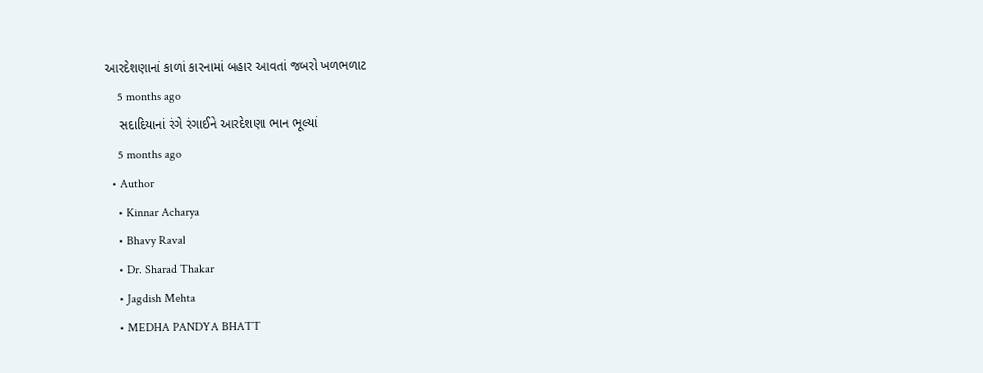આરદેશણાનાં કાળાં કારનામાં બહાર આવતાં જબરો ખળભળાટ
    5 months ago
    સદાદિયાનાં રંગે રંગાઈને આરદેશણા ભાન ભૂલ્યાં
    5 months ago
  • Author
    • Kinnar Acharya
    • Bhavy Raval
    • Dr. Sharad Thakar
    • Jagdish Mehta
    • MEDHA PANDYA BHATT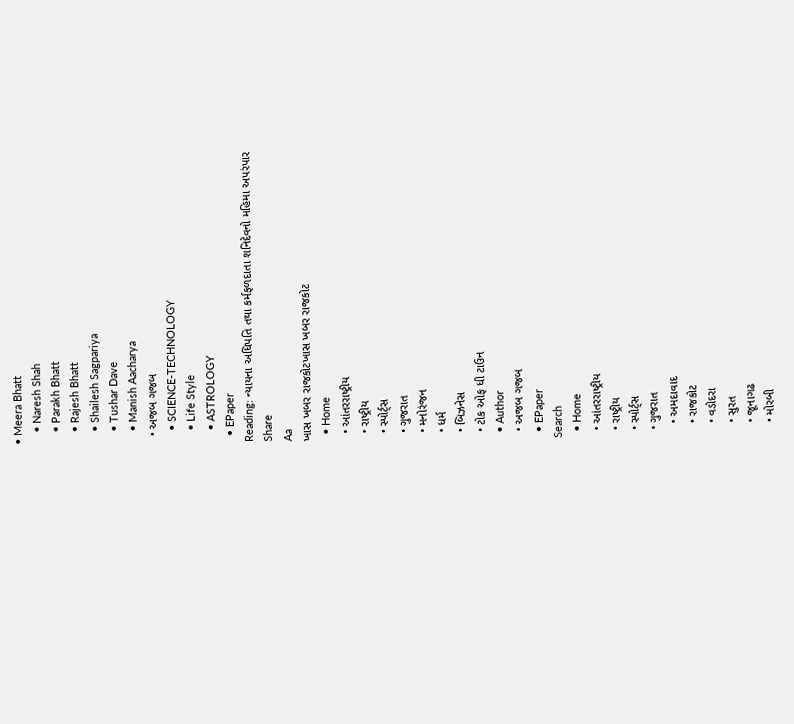• Meera Bhatt
    • Naresh Shah
    • Parakh Bhatt
    • Rajesh Bhatt
    • Shailesh Sagpariya
    • Tushar Dave
    • Manish Aacharya
  • અજબ ગજબ
    • SCIENCE-TECHNOLOGY
    • Life Style
    • ASTROLOGY
  • EPaper
Reading: ન્યાયના અધિપતિ તથા કર્મફળદાતા શનિદેવનો મહિમા અપરંપાર
Share
Aa
ખાસ ખબર રાજકોટખાસ ખબર રાજકોટ
  • Home
  • આંતરરાષ્ટ્રીય
  • રાષ્ટ્રીય
  • સ્પોર્ટ્સ
  • ગુજરાત
  • મનોરંજન
  • ધર્મ
  • બિઝનેસ
  • ટોક ઓફ ધી ટાઉન
  • Author
  • અજબ ગજબ
  • EPaper
Search
  • Home
  • આંતરરાષ્ટ્રીય
  • રાષ્ટ્રીય
  • સ્પોર્ટ્સ
  • ગુજરાત
    • અમદાવાદ
    • રાજકોટ
    • વડોદરા
    • સુરત
    • જૂનાગઢ
    • મોરબી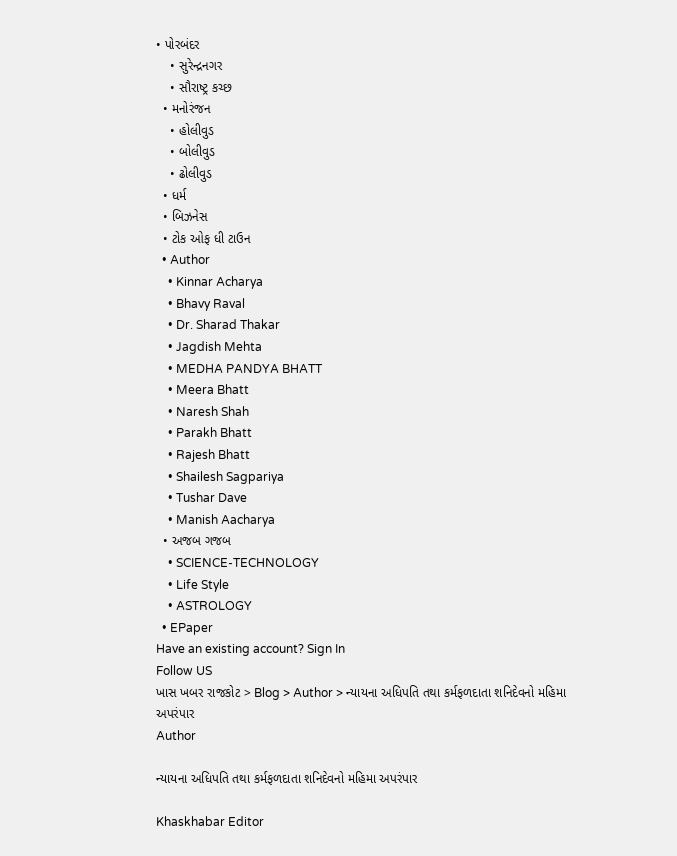• પોરબંદર
    • સુરેન્દ્રનગર
    • સૌરાષ્ટ્ર કચ્છ
  • મનોરંજન
    • હોલીવુડ
    • બોલીવુડ
    • ઢોલીવુડ
  • ધર્મ
  • બિઝનેસ
  • ટોક ઓફ ધી ટાઉન
  • Author
    • Kinnar Acharya
    • Bhavy Raval
    • Dr. Sharad Thakar
    • Jagdish Mehta
    • MEDHA PANDYA BHATT
    • Meera Bhatt
    • Naresh Shah
    • Parakh Bhatt
    • Rajesh Bhatt
    • Shailesh Sagpariya
    • Tushar Dave
    • Manish Aacharya
  • અજબ ગજબ
    • SCIENCE-TECHNOLOGY
    • Life Style
    • ASTROLOGY
  • EPaper
Have an existing account? Sign In
Follow US
ખાસ ખબર રાજકોટ > Blog > Author > ન્યાયના અધિપતિ તથા કર્મફળદાતા શનિદેવનો મહિમા અપરંપાર
Author

ન્યાયના અધિપતિ તથા કર્મફળદાતા શનિદેવનો મહિમા અપરંપાર

Khaskhabar Editor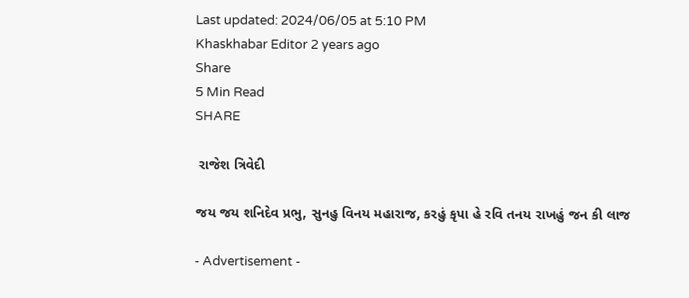Last updated: 2024/06/05 at 5:10 PM
Khaskhabar Editor 2 years ago
Share
5 Min Read
SHARE

 રાજેશ ત્રિવેદી

જય જય શનિદેવ પ્રભુ, સુનહુ વિનય મહારાજ, કરહું કૃપા હે રવિ તનય રાખહું જન કી લાજ

- Advertisement -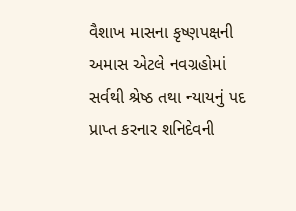વૈશાખ માસના કૃષ્ણપક્ષની અમાસ એટલે નવગ્રહોમાં સર્વથી શ્રેષ્ઠ તથા ન્યાયનું પદ પ્રાપ્ત કરનાર શનિદેવની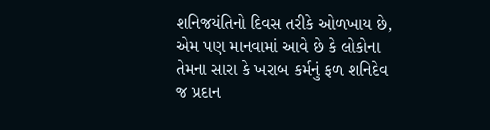શનિજયંતિનો દિવસ તરીકે ઓળખાય છે, એમ પણ માનવામાં આવે છે કે લોકોના તેમના સારા કે ખરાબ કર્મનું ફળ શનિદેવ જ પ્રદાન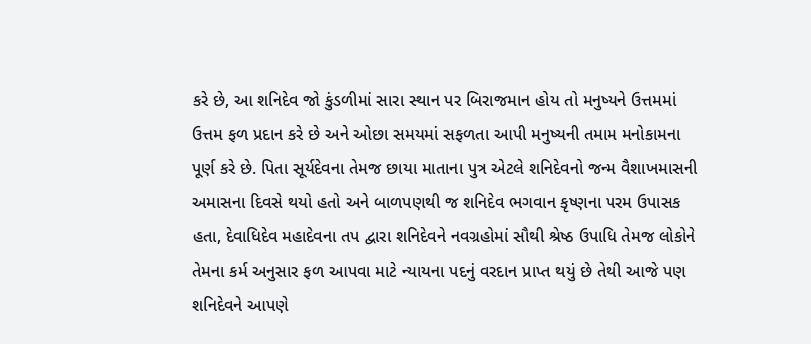કરે છે, આ શનિદેવ જો કુંડળીમાં સારા સ્થાન પર બિરાજમાન હોય તો મનુષ્યને ઉત્તમમાં ઉત્તમ ફળ પ્રદાન કરે છે અને ઓછા સમયમાં સફળતા આપી મનુષ્યની તમામ મનોકામના પૂર્ણ કરે છે. પિતા સૂર્યદેવના તેમજ છાયા માતાના પુત્ર એટલે શનિદેવનો જન્મ વૈશાખમાસની અમાસના દિવસે થયો હતો અને બાળપણથી જ શનિદેવ ભગવાન કૃષ્ણના પરમ ઉપાસક હતા, દેવાધિદેવ મહાદેવના તપ દ્વારા શનિદેવને નવગ્રહોમાં સૌથી શ્રેષ્ઠ ઉપાધિ તેમજ લોકોને તેમના કર્મ અનુસાર ફળ આપવા માટે ન્યાયના પદનું વરદાન પ્રાપ્ત થયું છે તેથી આજે પણ શનિદેવને આપણે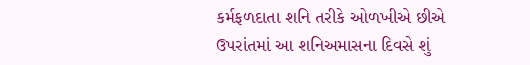કર્મફળદાતા શનિ તરીકે ઓળખીએ છીએ ઉપરાંતમાં આ શનિઅમાસના દિવસે શું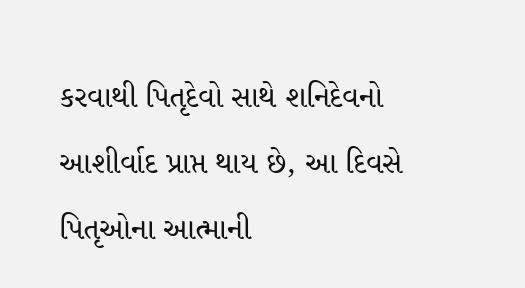કરવાથી પિતૃદેવો સાથે શનિદેવનો આશીર્વાદ પ્રાપ્ત થાય છે, આ દિવસે પિતૃઓના આત્માની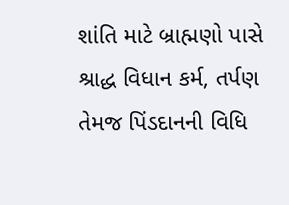શાંતિ માટે બ્રાહ્મણો પાસે શ્રાદ્ધ વિધાન કર્મ, તર્પણ તેમજ પિંડદાનની વિધિ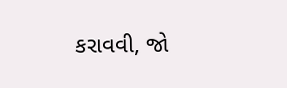કરાવવી, જો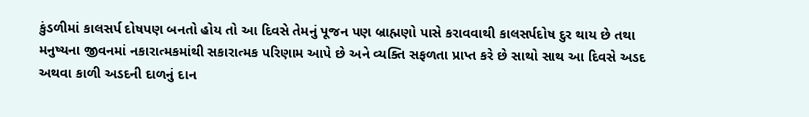કુંડળીમાં કાલસર્પ દોષપણ બનતો હોય તો આ દિવસે તેમનું પૂજન પણ બ્રાહ્મણો પાસે કરાવવાથી કાલસર્પદોષ દુર થાય છે તથા મનુષ્યના જીવનમાં નકારાત્મકમાંથી સકારાત્મક પરિણામ આપે છે અને વ્યક્તિ સફળતા પ્રાપ્ત કરે છે સાથો સાથ આ દિવસે અડદ અથવા કાળી અડદની દાળનું દાન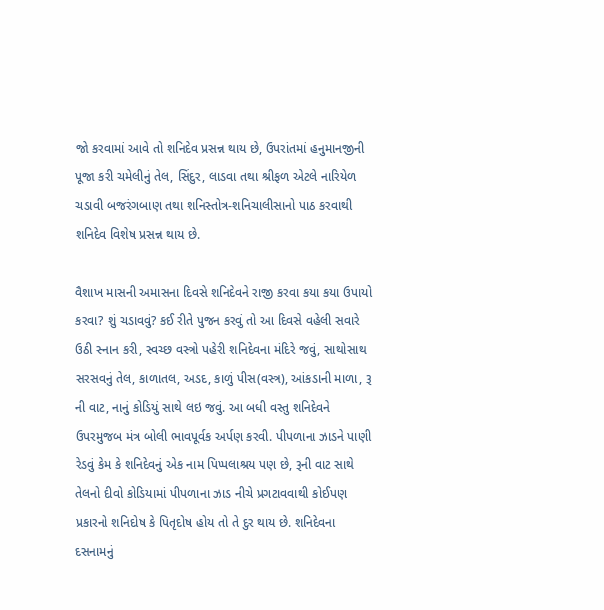જો કરવામાં આવે તો શનિદેવ પ્રસન્ન થાય છે, ઉપરાંતમાં હનુમાનજીની પૂજા કરી ચમેલીનું તેલ, સિંદુર, લાડવા તથા શ્રીફળ એટલે નારિયેળ ચડાવી બજરંગબાણ તથા શનિસ્તોત્ર-શનિચાલીસાનો પાઠ કરવાથી શનિદેવ વિશેષ પ્રસન્ન થાય છે.

વૈશાખ માસની અમાસના દિવસે શનિદેવને રાજી કરવા કયા કયા ઉપાયો કરવા? શું ચડાવવું? કઈ રીતે પુજન કરવું તો આ દિવસે વહેલી સવારે ઉઠી સ્નાન કરી, સ્વચ્છ વસ્ત્રો પહેરી શનિદેવના મંદિરે જવું, સાથોસાથ સરસવનું તેલ, કાળાતલ, અડદ, કાળું પીસ(વસ્ત્ર), આંકડાની માળા, રૂ ની વાટ, નાનું કોડિયું સાથે લઇ જવું. આ બધી વસ્તુ શનિદેવને ઉપરમુજબ મંત્ર બોલી ભાવપૂર્વક અર્પણ કરવી. પીપળાના ઝાડને પાણી રેડવું કેમ કે શનિદેવનું એક નામ પિપ્પલાશ્રય પણ છે, રૂની વાટ સાથે તેલનો દીવો કોડિયામાં પીપળાના ઝાડ નીચે પ્રગટાવવાથી કોઈપણ પ્રકારનો શનિદોષ કે પિતૃદોષ હોય તો તે દુર થાય છે. શનિદેવના દસનામનું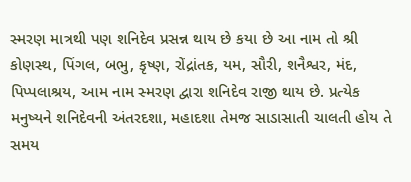સ્મરણ માત્રથી પણ શનિદેવ પ્રસન્ન થાય છે કયા છે આ નામ તો શ્રી કોણસ્થ, પિંગલ, બભુ, કૃષ્ણ, રોંદ્રાંતક, યમ, સૌરી, શનૈશ્વર, મંદ, પિપ્પલાશ્રય, આમ નામ સ્મરણ દ્વારા શનિદેવ રાજી થાય છે. પ્રત્યેક મનુષ્યને શનિદેવની અંતરદશા, મહાદશા તેમજ સાડાસાતી ચાલતી હોય તે સમય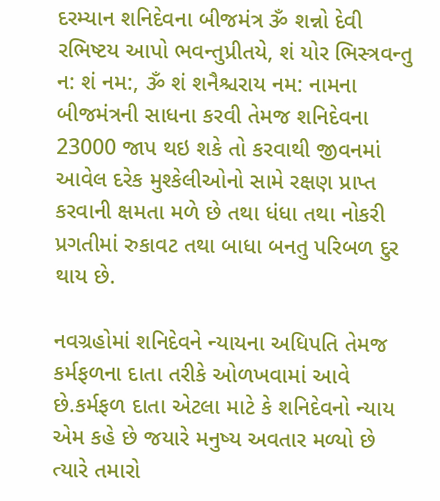દરમ્યાન શનિદેવના બીજમંત્ર ૐ શન્નો દેવી રભિષ્ટય આપો ભવન્તુપ્રીતયે, શં યોર ભિસ્ત્રવન્તુ ન: શં નમ:, ૐ શં શનૈશ્ચરાય નમ: નામના બીજમંત્રની સાધના કરવી તેમજ શનિદેવના 23000 જાપ થઇ શકે તો કરવાથી જીવનમાં આવેલ દરેક મુશ્કેલીઓનો સામે રક્ષણ પ્રાપ્ત કરવાની ક્ષમતા મળે છે તથા ધંધા તથા નોકરી પ્રગતીમાં રુકાવટ તથા બાધા બનતુ પરિબળ દુર થાય છે.

નવગ્રહોમાં શનિદેવને ન્યાયના અધિપતિ તેમજ કર્મફળના દાતા તરીકે ઓળખવામાં આવે છે.કર્મફળ દાતા એટલા માટે કે શનિદેવનો ન્યાય એમ કહે છે જયારે મનુષ્ય અવતાર મળ્યો છે ત્યારે તમારો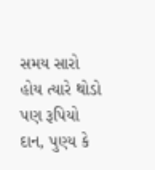સમય સારો હોય ત્યારે થોડો પણ રૂપિયો દાન, પુણ્ય કે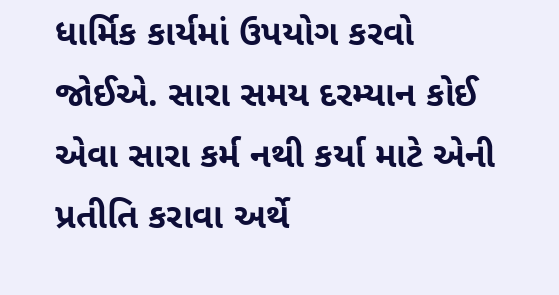ધાર્મિક કાર્યમાં ઉપયોગ કરવો જોઈએ. સારા સમય દરમ્યાન કોઈ એવા સારા કર્મ નથી કર્યા માટે એની પ્રતીતિ કરાવા અર્થે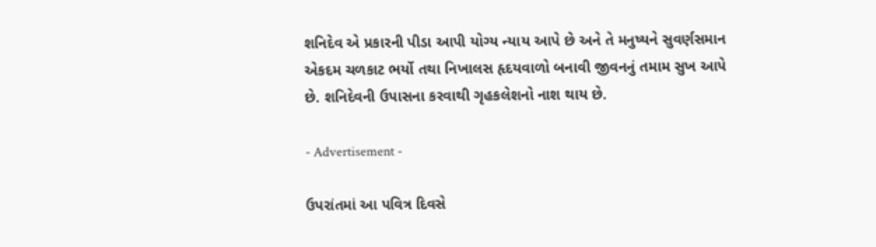શનિદેવ એ પ્રકારની પીડા આપી યોગ્ય ન્યાય આપે છે અને તે મનુષ્યને સુવર્ણસમાન એકદમ ચળકાટ ભર્યો તથા નિખાલસ હૃદયવાળો બનાવી જીવનનું તમામ સુખ આપે છે. શનિદેવની ઉપાસના કરવાથી ગૃહકલેશનો નાશ થાય છે.

- Advertisement -

ઉપરાંતમાં આ પવિત્ર દિવસે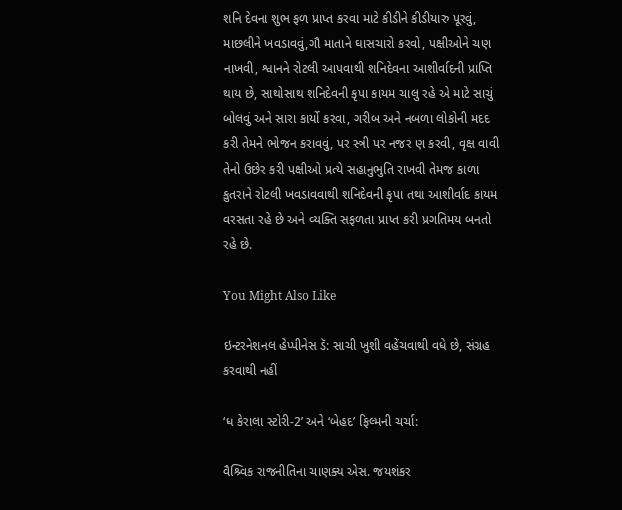શનિ દેવના શુભ ફળ પ્રાપ્ત કરવા માટે કીડીને કીડીયારુ પૂરવું, માછલીને ખવડાવવું,ગૌ માતાને ઘાસચારો કરવો, પક્ષીઓને ચણ નાખવી, શ્વાનને રોટલી આપવાથી શનિદેવના આશીર્વાદની પ્રાપ્તિ થાય છે, સાથોસાથ શનિદેવની કૃપા કાયમ ચાલુ રહે એ માટે સાચું બોલવું અને સારા કાર્યો કરવા, ગરીબ અને નબળા લોકોની મદદ કરી તેમને ભોજન કરાવવું, પર સ્ત્રી પર નજર ણ કરવી, વૃક્ષ વાવી તેનો ઉછેર કરી પક્ષીઓ પ્રત્યે સહાનુભુતિ રાખવી તેમજ કાળા કુતરાને રોટલી ખવડાવવાથી શનિદેવની કૃપા તથા આશીર્વાદ કાયમ વરસતા રહે છે અને વ્યક્તિ સફળતા પ્રાપ્ત કરી પ્રગતિમય બનતો રહે છે.

You Might Also Like

ઇન્ટરનેશનલ હેપ્પીનેસ ડૅ: સાચી ખુશી વહેંચવાથી વધે છે, સંગ્રહ કરવાથી નહીં

‘ધ કેરાલા સ્ટોરી-2’ અને ‘બેહદ’ ફિલ્મની ચર્ચા:

વૈશ્ર્વિક રાજનીતિના ચાણક્ય એસ. જયશંકર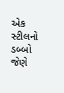એક સ્ટીલનો ડબ્બો જેણે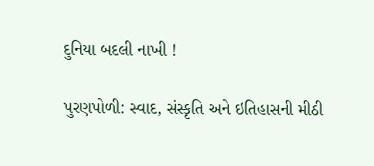દુનિયા બદલી નાખી !

પુરણપોળી: સ્વાદ, સંસ્કૃતિ અને ઇતિહાસની મીઠી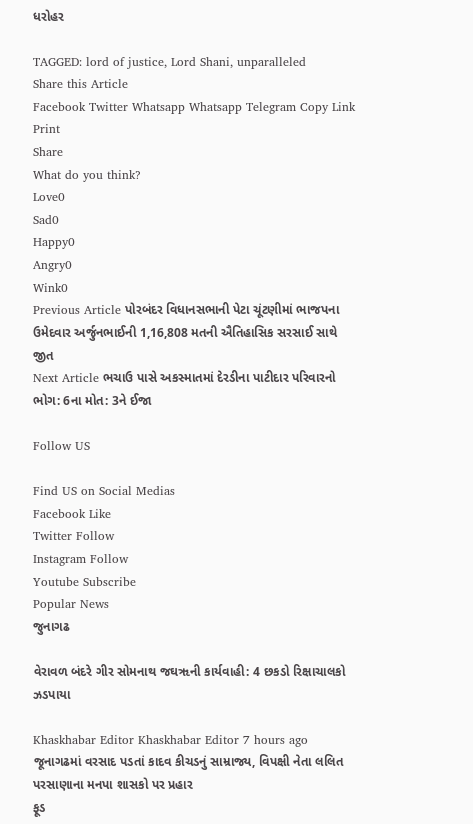ધરોહર

TAGGED: lord of justice, Lord Shani, unparalleled
Share this Article
Facebook Twitter Whatsapp Whatsapp Telegram Copy Link Print
Share
What do you think?
Love0
Sad0
Happy0
Angry0
Wink0
Previous Article પોરબંદર વિધાનસભાની પેટા ચૂંટણીમાં ભાજપના ઉમેદવાર અર્જુનભાઈની 1,16,808 મતની ઐતિહાસિક સરસાઈ સાથે જીત
Next Article ભચાઉ પાસે અકસ્માતમાં દેરડીના પાટીદાર પરિવારનો ભોગ: 6ના મોત: 3ને ઈજા

Follow US

Find US on Social Medias
Facebook Like
Twitter Follow
Instagram Follow
Youtube Subscribe
Popular News
જુનાગઢ

વેરાવળ બંદરે ગીર સોમનાથ જઘૠની કાર્યવાહી: 4 છકડો રિક્ષાચાલકો ઝડપાયા

Khaskhabar Editor Khaskhabar Editor 7 hours ago
જૂનાગઢમાં વરસાદ પડતાં કાદવ કીચડનું સામ્રાજ્ય, વિપક્ષી નેતા લલિત પરસાણાના મનપા શાસકો પર પ્રહાર
ફૂડ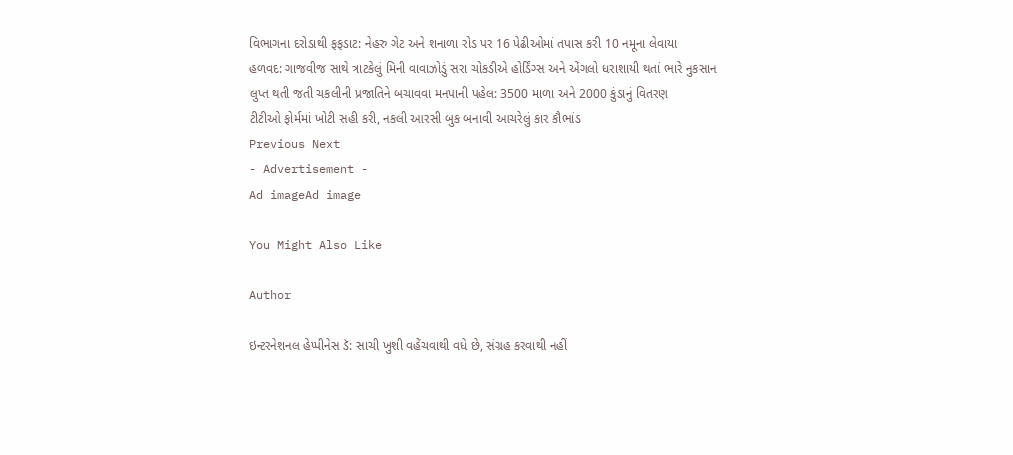વિભાગના દરોડાથી ફફડાટ: નેહરુ ગેટ અને શનાળા રોડ પર 16 પેઢીઓમાં તપાસ કરી 10 નમૂના લેવાયા
હળવદ: ગાજવીજ સાથે ત્રાટકેલું મિની વાવાઝોડું સરા ચોકડીએ હોર્ડિંગ્સ અને એંગલો ધરાશાયી થતાં ભારે નુકસાન
લુપ્ત થતી જતી ચકલીની પ્રજાતિને બચાવવા મનપાની પહેલ: 3500 માળા અને 2000 કુંડાનું વિતરણ
ટીટીઓ ફોર્મમાં ખોટી સહી કરી, નકલી આરસી બુક બનાવી આચરેલું કાર કૌભાંડ
Previous Next
- Advertisement -
Ad imageAd image

You Might Also Like

Author

ઇન્ટરનેશનલ હેપ્પીનેસ ડૅ: સાચી ખુશી વહેંચવાથી વધે છે, સંગ્રહ કરવાથી નહીં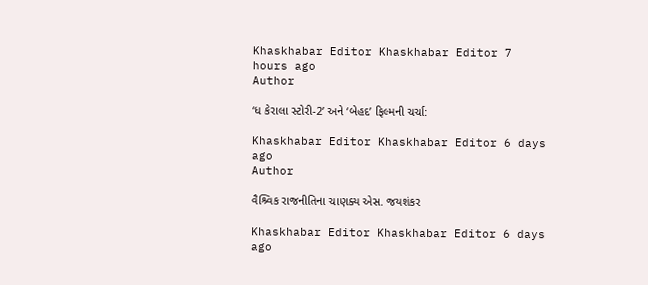Khaskhabar Editor Khaskhabar Editor 7 hours ago
Author

‘ધ કેરાલા સ્ટોરી-2’ અને ‘બેહદ’ ફિલ્મની ચર્ચા:

Khaskhabar Editor Khaskhabar Editor 6 days ago
Author

વૈશ્ર્વિક રાજનીતિના ચાણક્ય એસ. જયશંકર

Khaskhabar Editor Khaskhabar Editor 6 days ago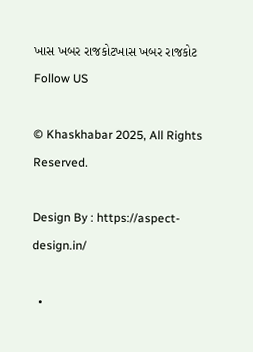ખાસ ખબર રાજકોટખાસ ખબર રાજકોટ
Follow US

© Khaskhabar 2025, All Rights Reserved.

Design By : https://aspect-design.in/

  •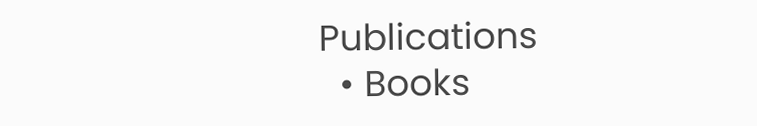Publications
  • Books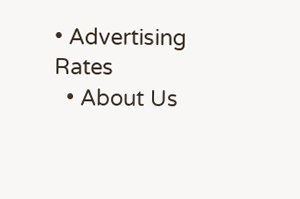• Advertising Rates
  • About Us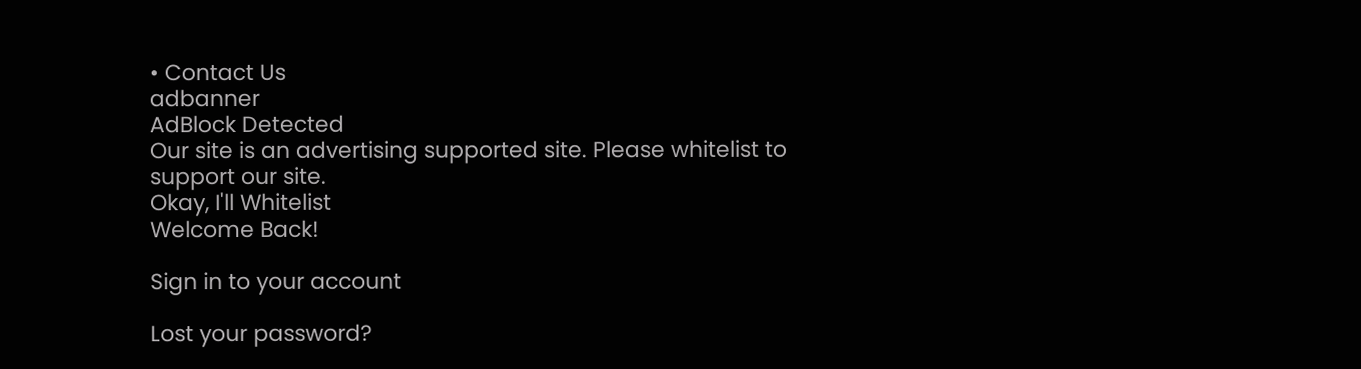• Contact Us
adbanner
AdBlock Detected
Our site is an advertising supported site. Please whitelist to support our site.
Okay, I'll Whitelist
Welcome Back!

Sign in to your account

Lost your password?